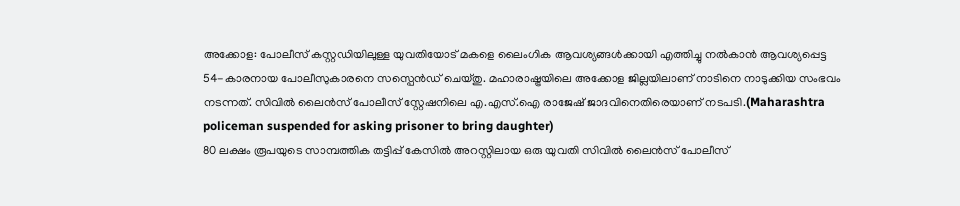അക്കോള: പോലീസ് കസ്റ്റഡിയിലുള്ള യുവതിയോട് മകളെ ലൈംഗിക ആവശ്യങ്ങൾക്കായി എത്തിച്ചു നൽകാൻ ആവശ്യപ്പെട്ട 54-കാരനായ പോലീസുകാരനെ സസ്പെൻഡ് ചെയ്തു. മഹാരാഷ്ട്രയിലെ അക്കോള ജില്ലയിലാണ് നാടിനെ നാടുക്കിയ സംഭവം നടന്നത്. സിവിൽ ലൈൻസ് പോലീസ് സ്റ്റേഷനിലെ എ.എസ്.ഐ രാജേഷ് ജാദവിനെതിരെയാണ് നടപടി.(Maharashtra policeman suspended for asking prisoner to bring daughter)
80 ലക്ഷം രൂപയുടെ സാമ്പത്തിക തട്ടിപ്പ് കേസിൽ അറസ്റ്റിലായ ഒരു യുവതി സിവിൽ ലൈൻസ് പോലീസ്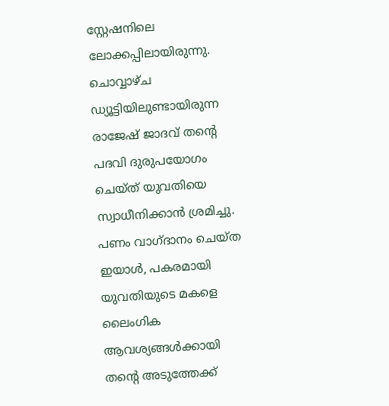സ്റ്റേഷനിലെ ലോക്കപ്പിലായിരുന്നു. ചൊവ്വാഴ്ച ഡ്യൂട്ടിയിലുണ്ടായിരുന്ന രാജേഷ് ജാദവ് തന്റെ പദവി ദുരുപയോഗം ചെയ്ത് യുവതിയെ സ്വാധീനിക്കാൻ ശ്രമിച്ചു. പണം വാഗ്ദാനം ചെയ്ത ഇയാൾ, പകരമായി യുവതിയുടെ മകളെ ലൈംഗിക ആവശ്യങ്ങൾക്കായി തന്റെ അടുത്തേക്ക്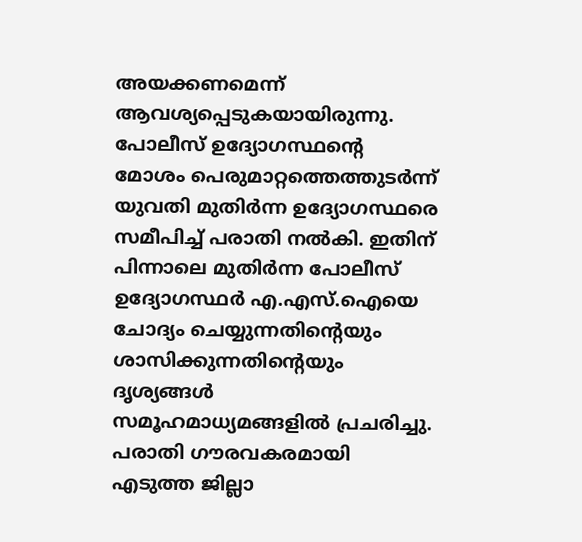അയക്കണമെന്ന് ആവശ്യപ്പെടുകയായിരുന്നു.
പോലീസ് ഉദ്യോഗസ്ഥന്റെ മോശം പെരുമാറ്റത്തെത്തുടർന്ന് യുവതി മുതിർന്ന ഉദ്യോഗസ്ഥരെ സമീപിച്ച് പരാതി നൽകി. ഇതിന് പിന്നാലെ മുതിർന്ന പോലീസ് ഉദ്യോഗസ്ഥർ എ.എസ്.ഐയെ ചോദ്യം ചെയ്യുന്നതിന്റെയും ശാസിക്കുന്നതിന്റെയും ദൃശ്യങ്ങൾ സമൂഹമാധ്യമങ്ങളിൽ പ്രചരിച്ചു. പരാതി ഗൗരവകരമായി എടുത്ത ജില്ലാ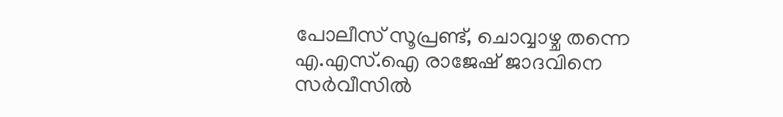പോലീസ് സൂപ്രണ്ട്, ചൊവ്വാഴ്ച തന്നെ എ.എസ്.ഐ രാജേഷ് ജാദവിനെ സർവീസിൽ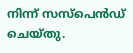നിന്ന് സസ്പെൻഡ് ചെയ്തു.